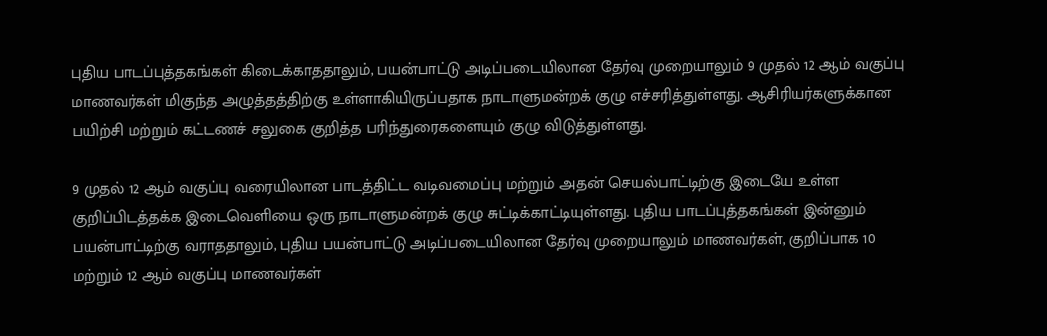புதிய பாடப்புத்தகங்கள் கிடைக்காததாலும், பயன்பாட்டு அடிப்படையிலான தேர்வு முறையாலும் 9 முதல் 12 ஆம் வகுப்பு மாணவர்கள் மிகுந்த அழுத்தத்திற்கு உள்ளாகியிருப்பதாக நாடாளுமன்றக் குழு எச்சரித்துள்ளது. ஆசிரியர்களுக்கான பயிற்சி மற்றும் கட்டணச் சலுகை குறித்த பரிந்துரைகளையும் குழு விடுத்துள்ளது.

9 முதல் 12 ஆம் வகுப்பு வரையிலான பாடத்திட்ட வடிவமைப்பு மற்றும் அதன் செயல்பாட்டிற்கு இடையே உள்ள குறிப்பிடத்தக்க இடைவெளியை ஒரு நாடாளுமன்றக் குழு சுட்டிக்காட்டியுள்ளது. புதிய பாடப்புத்தகங்கள் இன்னும் பயன்பாட்டிற்கு வராததாலும், புதிய பயன்பாட்டு அடிப்படையிலான தேர்வு முறையாலும் மாணவர்கள், குறிப்பாக 10 மற்றும் 12 ஆம் வகுப்பு மாணவர்கள்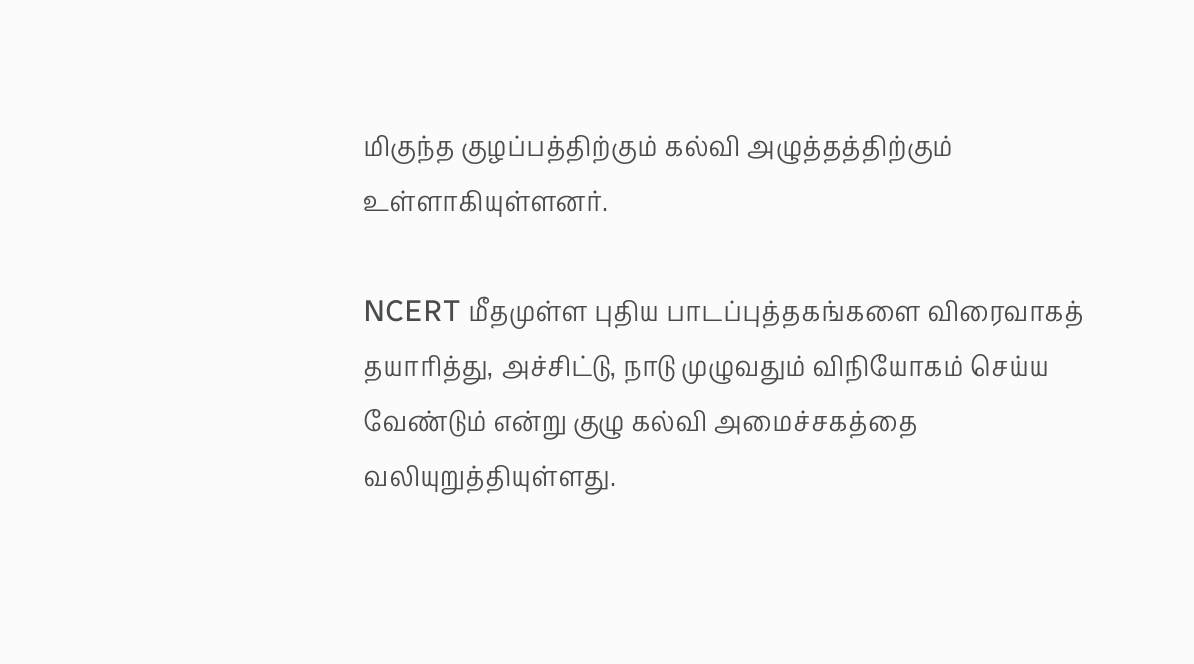மிகுந்த குழப்பத்திற்கும் கல்வி அழுத்தத்திற்கும் உள்ளாகியுள்ளனர்.

NCERT மீதமுள்ள புதிய பாடப்புத்தகங்களை விரைவாகத் தயாரித்து, அச்சிட்டு, நாடு முழுவதும் விநியோகம் செய்ய வேண்டும் என்று குழு கல்வி அமைச்சகத்தை வலியுறுத்தியுள்ளது.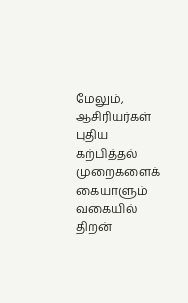மேலும், ஆசிரியர்கள் புதிய கற்பித்தல் முறைகளைக் கையாளும் வகையில் திறன்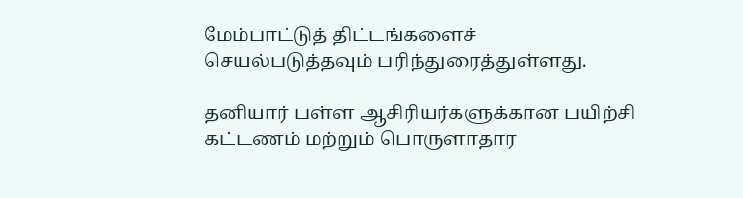மேம்பாட்டுத் திட்டங்களைச் செயல்படுத்தவும் பரிந்துரைத்துள்ளது.

தனியார் பள்ள ஆசிரியர்களுக்கான பயிற்சி கட்டணம் மற்றும் பொருளாதார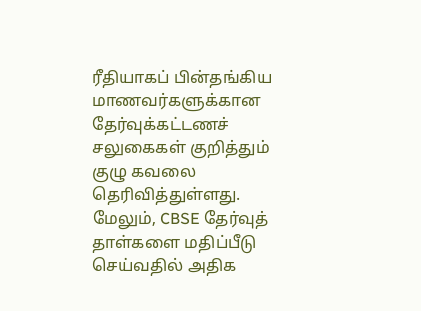ரீதியாகப் பின்தங்கிய மாணவர்களுக்கான தேர்வுக்கட்டணச் சலுகைகள் குறித்தும் குழு கவலை தெரிவித்துள்ளது. மேலும், CBSE தேர்வுத் தாள்களை மதிப்பீடு செய்வதில் அதிக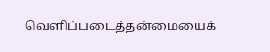வெளிப்படைத்தன்மையைக்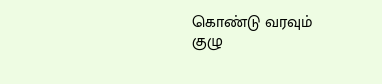கொண்டு வரவும் குழு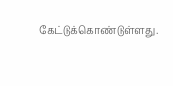கேட்டுக்கொண்டுள்ளது.